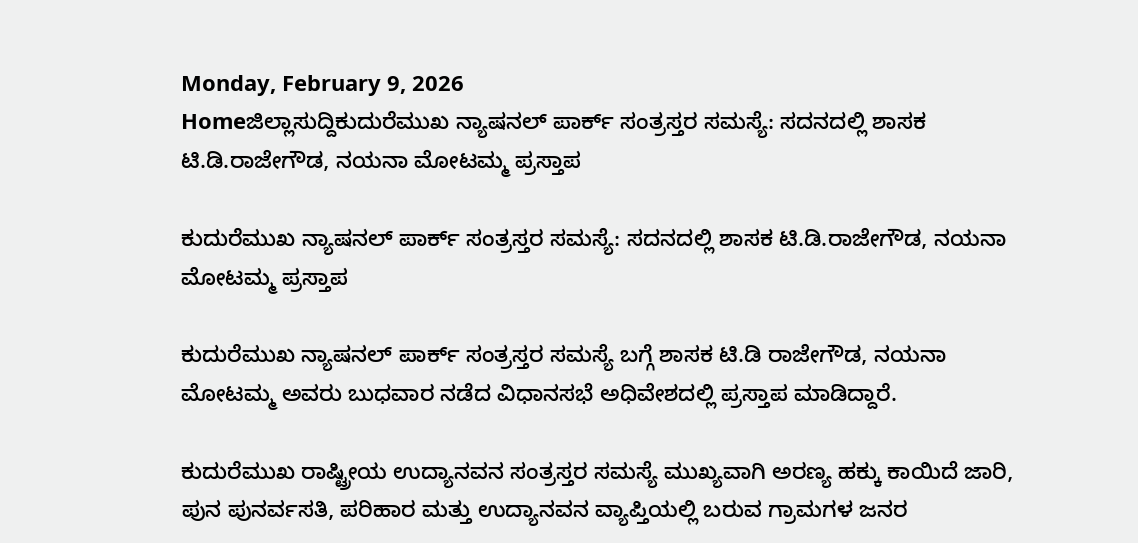Monday, February 9, 2026
Homeಜಿಲ್ಲಾಸುದ್ದಿಕುದುರೆಮುಖ ನ್ಯಾಷನಲ್ ಪಾರ್ಕ್ ಸಂತ್ರಸ್ತರ ಸಮಸ್ಯೆ: ಸದನದಲ್ಲಿ ಶಾಸಕ ಟಿ.ಡಿ.ರಾಜೇಗೌಡ, ನಯನಾ ಮೋಟಮ್ಮ ಪ್ರಸ್ತಾಪ

ಕುದುರೆಮುಖ ನ್ಯಾಷನಲ್ ಪಾರ್ಕ್ ಸಂತ್ರಸ್ತರ ಸಮಸ್ಯೆ: ಸದನದಲ್ಲಿ ಶಾಸಕ ಟಿ.ಡಿ.ರಾಜೇಗೌಡ, ನಯನಾ ಮೋಟಮ್ಮ ಪ್ರಸ್ತಾಪ

ಕುದುರೆಮುಖ ನ್ಯಾಷನಲ್ ಪಾರ್ಕ್ ಸಂತ್ರಸ್ತರ ಸಮಸ್ಯೆ ಬಗ್ಗೆ ಶಾಸಕ ಟಿ.ಡಿ ರಾಜೇಗೌಡ, ನಯನಾ ಮೋಟಮ್ಮ ಅವರು ಬುಧವಾರ ನಡೆದ ವಿಧಾನಸಭೆ ಅಧಿವೇಶದಲ್ಲಿ ಪ್ರಸ್ತಾಪ ಮಾಡಿದ್ದಾರೆ.

ಕುದುರೆಮುಖ ರಾಷ್ಟ್ರೀಯ ಉದ್ಯಾನವನ ಸಂತ್ರಸ್ತರ ಸಮಸ್ಯೆ ಮುಖ್ಯವಾಗಿ ಅರಣ್ಯ ಹಕ್ಕು ಕಾಯಿದೆ ಜಾರಿ, ಪುನ ಪುನರ್ವಸತಿ, ಪರಿಹಾರ ಮತ್ತು ಉದ್ಯಾನವನ ವ್ಯಾಪ್ತಿಯಲ್ಲಿ ಬರುವ ಗ್ರಾಮಗಳ ಜನರ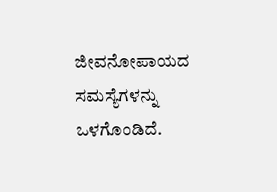ಜೀವನೋಪಾಯದ ಸಮಸ್ಯೆಗಳನ್ನು ಒಳಗೊಂಡಿದೆ.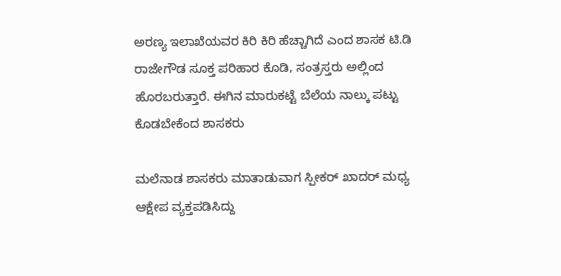ಅರಣ್ಯ ಇಲಾಖೆಯವರ ಕಿರಿ ಕಿರಿ ಹೆಚ್ಚಾಗಿದೆ ಎಂದ ಶಾಸಕ ಟಿ.ಡಿ ರಾಜೇಗೌಡ ಸೂಕ್ತ ಪರಿಹಾರ ಕೊಡಿ, ಸಂತ್ರಸ್ತರು ಅಲ್ಲಿಂದ ಹೊರಬರುತ್ತಾರೆ. ಈಗಿನ ಮಾರುಕಟ್ಟೆ ಬೆಲೆಯ ನಾಲ್ಕು ಪಟ್ಟು ಕೊಡಬೇಕೆಂದ ಶಾಸಕರು

ಮಲೆನಾಡ ಶಾಸಕರು ಮಾತಾಡುವಾಗ ಸ್ಪೀಕರ್ ಖಾದರ್ ಮಧ್ಯ ಆಕ್ಷೇಪ ವ್ಯಕ್ತಪಡಿಸಿದ್ದು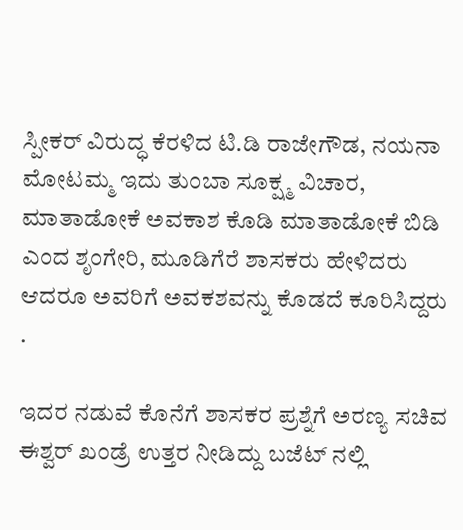ಸ್ಪೀಕರ್ ವಿರುದ್ಧ ಕೆರಳಿದ ಟಿ.ಡಿ ರಾಜೇಗೌಡ, ನಯನಾ ಮೋಟಮ್ಮ ಇದು ತುಂಬಾ ಸೂಕ್ಷ್ಮ ವಿಚಾರ, ಮಾತಾಡೋಕೆ ಅವಕಾಶ ಕೊಡಿ ಮಾತಾಡೋಕೆ ಬಿಡಿ ಎಂದ ಶೃಂಗೇರಿ, ಮೂಡಿಗೆರೆ ಶಾಸಕರು ಹೇಳಿದರು ಆದರೂ ಅವರಿಗೆ ಅವಕಶವನ್ನು ಕೊಡದೆ ಕೂರಿಸಿದ್ದರು .

ಇದರ ನಡುವೆ ಕೊನೆಗೆ ಶಾಸಕರ ಪ್ರಶ್ನೆಗೆ ಅರಣ್ಯ ಸಚಿವ ಈಶ್ವರ್ ಖಂಡ್ರೆ ಉತ್ತರ ನೀಡಿದ್ದು ಬಜೆಟ್ ನಲ್ಲಿ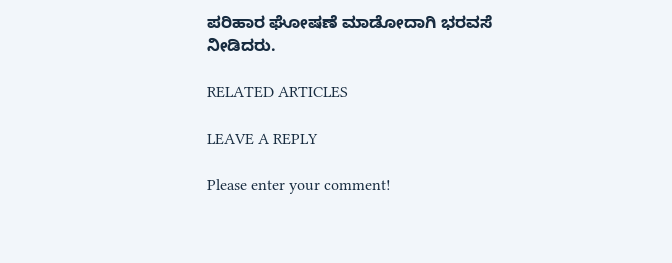ಪರಿಹಾರ ಘೋಷಣೆ ಮಾಡೋದಾಗಿ ಭರವಸೆ ನೀಡಿದರು.

RELATED ARTICLES

LEAVE A REPLY

Please enter your comment!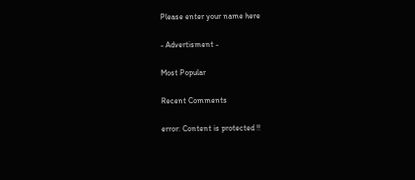Please enter your name here

- Advertisment -

Most Popular

Recent Comments

error: Content is protected !!